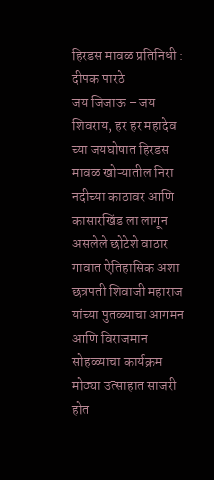हिरडस मावळ प्रतिनिधी : दीपक पारठे
जय जिजाऊ – जय शिवराय, हर हर महादेव च्या जयघोषात हिरडस मावळ खोऱ्यातील निरा नदीच्या काठावर आणि कासारखिंड ला लागून असलेले छोटेशे वाठार गावात ऐतिहासिक अशा छत्रपती शिवाजी महाराज यांच्या पुतळ्याचा आगमन आणि विराजमान सोहळ्याचा कार्यक्रम मोठ्या उत्साहात साजरी होत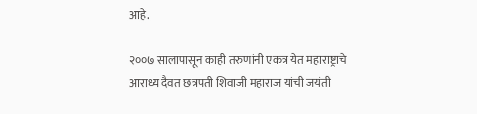आहे.

२००७ सालापासून काही तरुणांनी एकत्र येत महाराष्ट्राचे आराध्य दैवत छत्रपती शिवाजी महाराज यांची जयंती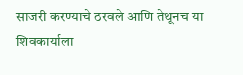साजरी करण्याचे ठरवले आणि तेथूनच या शिवकार्याला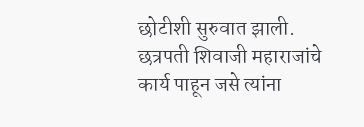छोटीशी सुरुवात झाली. छत्रपती शिवाजी महाराजांचे कार्य पाहून जसे त्यांना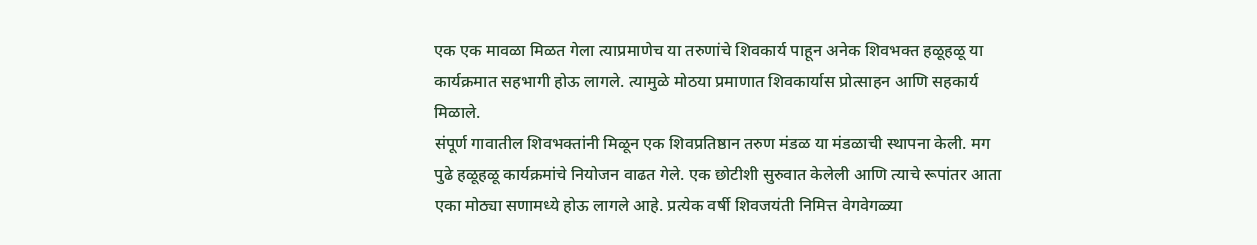एक एक मावळा मिळत गेला त्याप्रमाणेच या तरुणांचे शिवकार्य पाहून अनेक शिवभक्त हळूहळू या कार्यक्रमात सहभागी होऊ लागले. त्यामुळे मोठया प्रमाणात शिवकार्यास प्रोत्साहन आणि सहकार्य मिळाले.
संपूर्ण गावातील शिवभक्तांनी मिळून एक शिवप्रतिष्ठान तरुण मंडळ या मंडळाची स्थापना केली. मग पुढे हळूहळू कार्यक्रमांचे नियोजन वाढत गेले. एक छोटीशी सुरुवात केलेली आणि त्याचे रूपांतर आता एका मोठ्या सणामध्ये होऊ लागले आहे. प्रत्येक वर्षी शिवजयंती निमित्त वेगवेगळ्या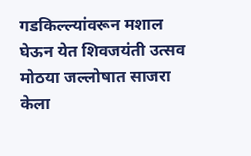गडकिल्ल्यांवरून मशाल घेऊन येत शिवजयंती उत्सव मोठया जल्लोषात साजरा केला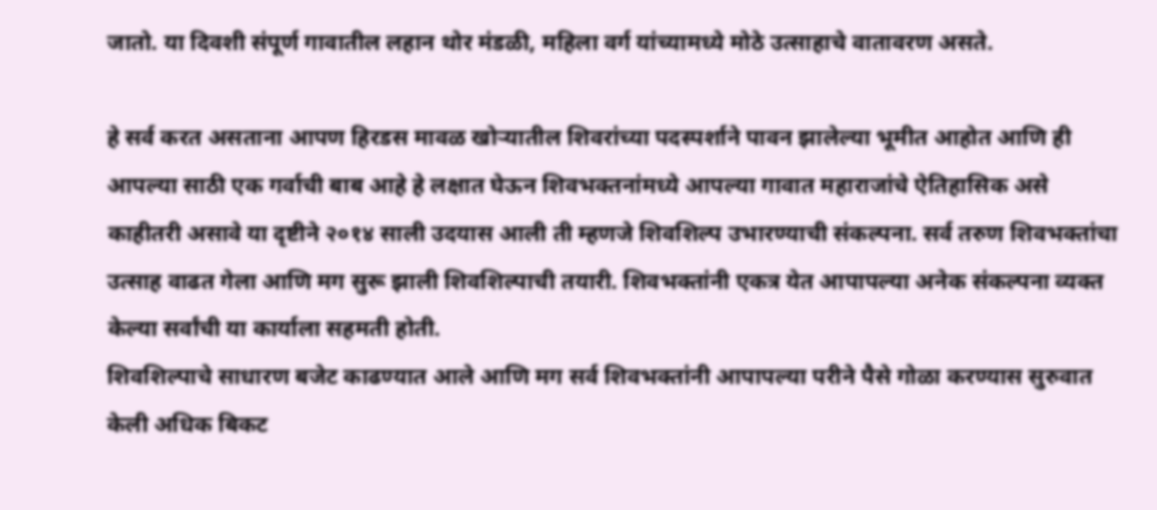जातो. या दिवशी संपूर्ण गावातील लहान थोर मंडळी, महिला वर्ग यांच्यामध्ये मोठे उत्साहाचे वातावरण असते.

हे सर्व करत असताना आपण हिरडस मावळ खोऱ्यातील शिवरांच्या पदस्पर्शाने पावन झालेल्या भूमीत आहोत आणि ही आपल्या साठी एक गर्वाची बाब आहे हे लक्षात घेऊन शिवभक्तनांमध्ये आपल्या गावात महाराजांचे ऐतिहासिक असे काहीतरी असावे या दृष्टीने २०१४ साली उदयास आली ती म्हणजे शिवशिल्प उभारण्याची संकल्पना. सर्व तरुण शिवभक्तांचा उत्साह वाढत गेला आणि मग सुरू झाली शिवशिल्पाची तयारी. शिवभक्तांनी एकत्र येत आपापल्या अनेक संकल्पना व्यक्त केल्या सर्वांची या कार्याला सहमती होती.
शिवशिल्पाचे साधारण बजेट काढण्यात आले आणि मग सर्व शिवभक्तांनी आपापल्या परीने पैसे गोळा करण्यास सुरुवात केली अधिक बिकट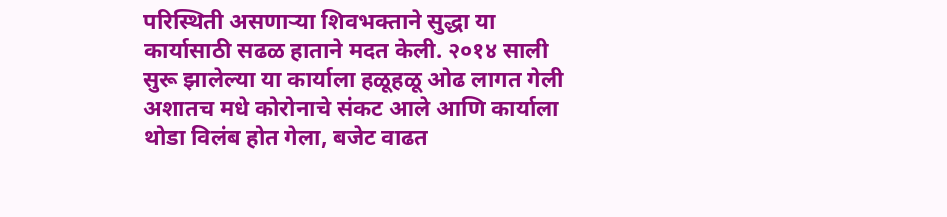परिस्थिती असणाऱ्या शिवभक्ताने सुद्धा या कार्यासाठी सढळ हाताने मदत केली. २०१४ साली सुरू झालेल्या या कार्याला हळूहळू ओढ लागत गेली अशातच मधे कोरोनाचे संकट आले आणि कार्याला थोडा विलंब होत गेला, बजेट वाढत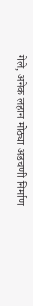गेले, अनेक लहान मोठ्या अडचणी निर्माण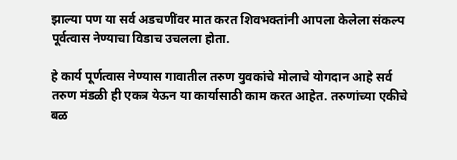झाल्या पण या सर्व अडचणींवर मात करत शिवभक्तांनी आपला केलेला संकल्प पूर्वत्वास नेण्याचा विडाच उचलला होता.

हे कार्य पूर्णत्वास नेण्यास गावातील तरुण युवकांचे मोलाचे योगदान आहे सर्व तरुण मंडळी ही एकत्र येऊन या कार्यासाठी काम करत आहेत. तरुणांच्या एकीचे बळ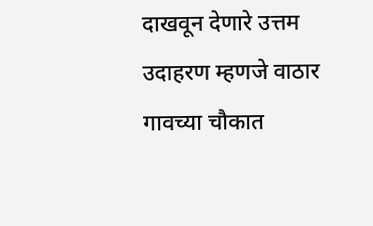दाखवून देणारे उत्तम उदाहरण म्हणजे वाठार गावच्या चौकात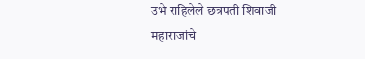उभे राहिलेले छत्रपती शिवाजी महाराजांचे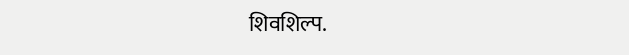शिवशिल्प.